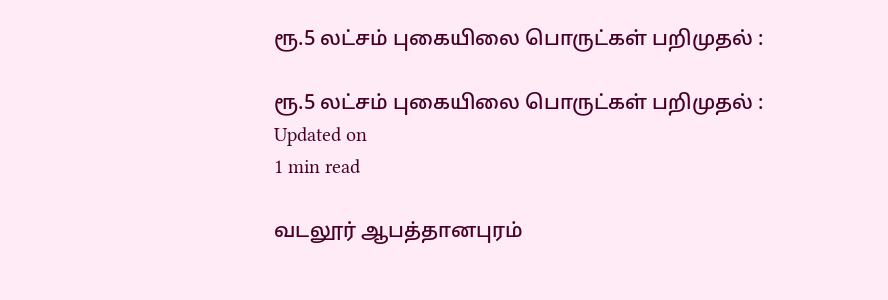ரூ.5 லட்சம் புகையிலை பொருட்கள் பறிமுதல் :

ரூ.5 லட்சம் புகையிலை பொருட்கள் பறிமுதல் :
Updated on
1 min read

வடலூர் ஆபத்தானபுரம்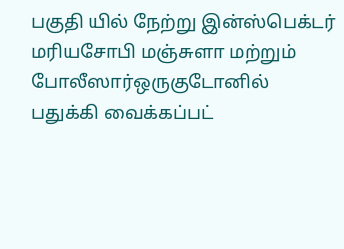பகுதி யில் நேற்று இன்ஸ்பெக்டர் மரியசோபி மஞ்சுளா மற்றும் போலீஸார்ஒருகுடோனில் பதுக்கி வைக்கப்பட்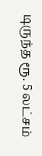டிருந்த ரூ. 5 லட்சம்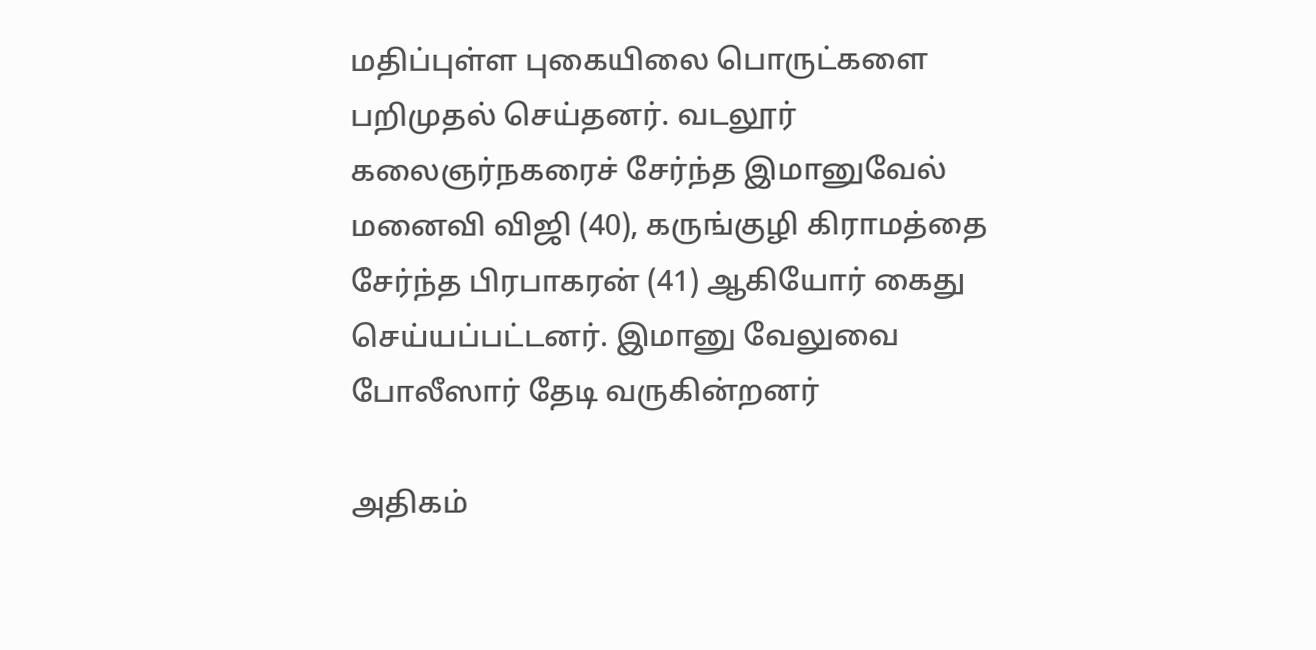மதிப்புள்ள புகையிலை பொருட்களை பறிமுதல் செய்தனர். வடலூர் கலைஞர்நகரைச் சேர்ந்த இமானுவேல் மனைவி விஜி (40), கருங்குழி கிராமத்தை சேர்ந்த பிரபாகரன் (41) ஆகியோர் கைது செய்யப்பட்டனர். இமானு வேலுவை போலீஸார் தேடி வருகின்றனர்

அதிகம்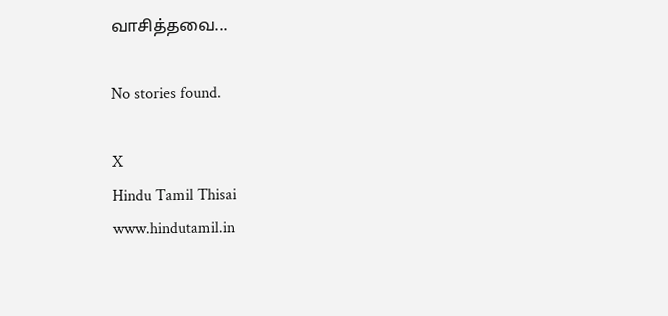வாசித்தவை...

No stories found.

X
Hindu Tamil Thisai
www.hindutamil.in